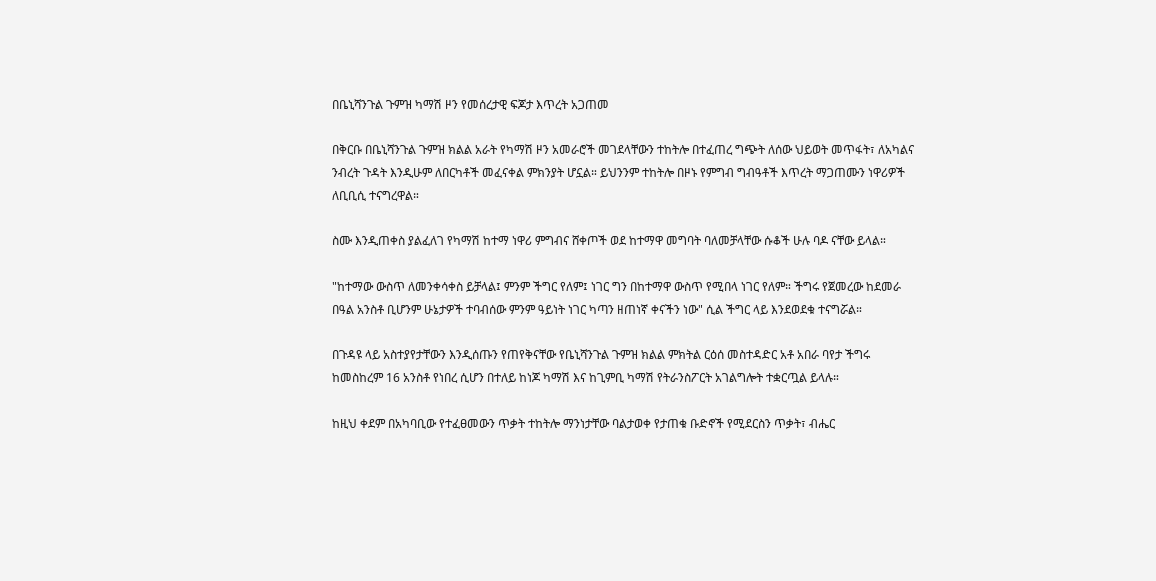በቤኒሻንጉል ጉምዝ ካማሽ ዞን የመሰረታዊ ፍጆታ እጥረት አጋጠመ

በቅርቡ በቤኒሻንጉል ጉምዝ ክልል አራት የካማሽ ዞን አመራሮች መገደላቸውን ተከትሎ በተፈጠረ ግጭት ለሰው ህይወት መጥፋት፣ ለአካልና ንብረት ጉዳት እንዲሁም ለበርካቶች መፈናቀል ምክንያት ሆኗል። ይህንንም ተከትሎ በዞኑ የምግብ ግብዓቶች እጥረት ማጋጠሙን ነዋሪዎች ለቢቢሲ ተናግረዋል።

ስሙ እንዲጠቀስ ያልፈለገ የካማሽ ከተማ ነዋሪ ምግብና ሸቀጦች ወደ ከተማዋ መግባት ባለመቻላቸው ሱቆች ሁሉ ባዶ ናቸው ይላል።

"ከተማው ውስጥ ለመንቀሳቀስ ይቻላል፤ ምንም ችግር የለም፤ ነገር ግን በከተማዋ ውስጥ የሚበላ ነገር የለም። ችግሩ የጀመረው ከደመራ በዓል አንስቶ ቢሆንም ሁኔታዎች ተባብሰው ምንም ዓይነት ነገር ካጣን ዘጠነኛ ቀናችን ነው" ሲል ችግር ላይ እንደወደቁ ተናግሯል።

በጉዳዩ ላይ አስተያየታቸውን እንዲሰጡን የጠየቅናቸው የቤኒሻንጉል ጉምዝ ክልል ምክትል ርዕሰ መስተዳድር አቶ አበራ ባየታ ችግሩ ከመስከረም 16 አንስቶ የነበረ ሲሆን በተለይ ከነጆ ካማሽ እና ከጊምቢ ካማሽ የትራንስፖርት አገልግሎት ተቋርጧል ይላሉ።

ከዚህ ቀደም በአካባቢው የተፈፀመውን ጥቃት ተከትሎ ማንነታቸው ባልታወቀ የታጠቁ ቡድኖች የሚደርስን ጥቃት፣ ብሔር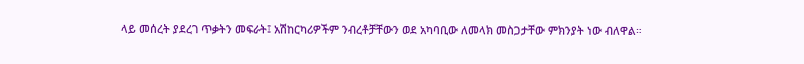ላይ መሰረት ያደረገ ጥቃትን መፍራት፤ አሽከርካሪዎችም ንብረቶቻቸውን ወደ አካባቢው ለመላክ መስጋታቸው ምክንያት ነው ብለዋል።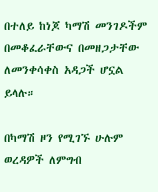በተለይ ከነጆ ካማሽ መንገዶችም በመቆፈራቸውና በመዘጋታቸው ለመንቀሳቀስ አዳጋች ሆኗል ይላሉ።

በካማሽ ዞን የሚገኙ ሁሉም ወረዳዎች ለምግብ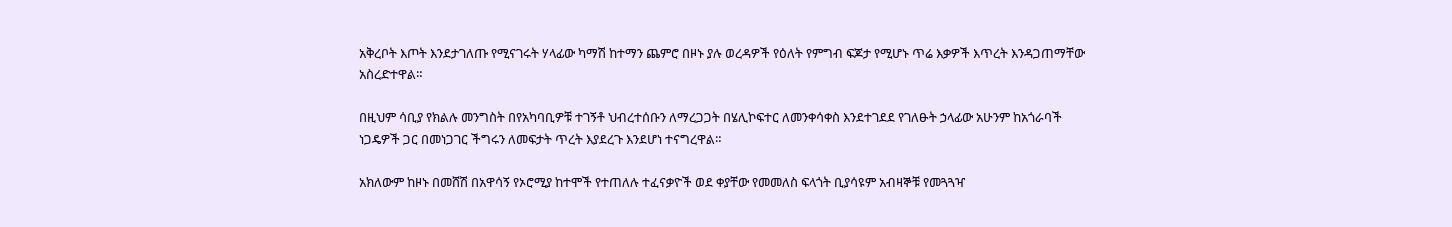አቅረቦት እጦት እንደታገለጡ የሚናገሩት ሃላፊው ካማሽ ከተማን ጨምሮ በዞኑ ያሉ ወረዳዎች የዕለት የምግብ ፍጆታ የሚሆኑ ጥሬ እቃዎች እጥረት እንዳጋጠማቸው አስረድተዋል።

በዚህም ሳቢያ የክልሉ መንግስት በየአካባቢዎቹ ተገኝቶ ህብረተሰቡን ለማረጋጋት በሄሊኮፍተር ለመንቀሳቀስ እንደተገደደ የገለፁት ኃላፊው አሁንም ከአጎራባች ነጋዴዎች ጋር በመነጋገር ችግሩን ለመፍታት ጥረት እያደረጉ እንደሆነ ተናግረዋል።

አክለውም ከዞኑ በመሸሽ በአዋሳኝ የኦሮሚያ ከተሞች የተጠለሉ ተፈናቃዮች ወደ ቀያቸው የመመለስ ፍላጎት ቢያሳዩም አብዛኞቹ የመጓጓዣ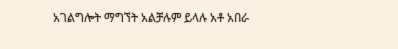አገልግሎት ማግኘት አልቻሉም ይላሉ አቶ አበራ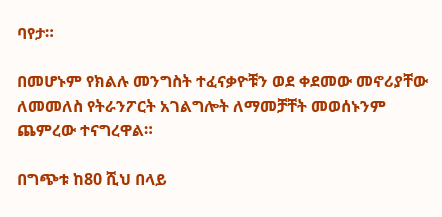ባየታ።

በመሆኑም የክልሉ መንግስት ተፈናቃዮቹን ወደ ቀደመው መኖሪያቸው ለመመለስ የትራንፖርት አገልግሎት ለማመቻቸት መወሰኑንም ጨምረው ተናግረዋል።

በግጭቱ ከ80 ሺህ በላይ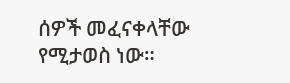ሰዎች መፈናቀላቸው የሚታወስ ነው።